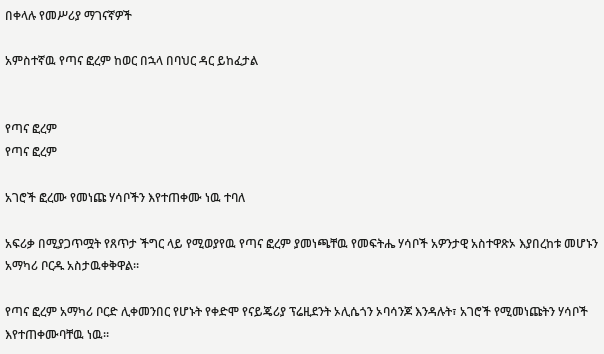በቀላሉ የመሥሪያ ማገናኛዎች

አምስተኛዉ የጣና ፎረም ከወር በኋላ በባህር ዳር ይከፈታል


የጣና ፎረም
የጣና ፎረም

አገሮች ፎረሙ የመነጩ ሃሳቦችን እየተጠቀሙ ነዉ ተባለ

አፍሪቃ በሚያጋጥሟት የጸጥታ ችግር ላይ የሚወያየዉ የጣና ፎረም ያመነጫቸዉ የመፍትሔ ሃሳቦች አዎንታዊ አስተዋጽኦ እያበረከቱ መሆኑን አማካሪ ቦርዱ አስታዉቀቅዋል።

የጣና ፎረም አማካሪ ቦርድ ሊቀመንበር የሆኑት የቀድሞ የናይጄሪያ ፕሬዚደንት ኦሊሴጎን ኦባሳንጆ እንዳሉት፣ አገሮች የሚመነጩትን ሃሳቦች እየተጠቀሙባቸዉ ነዉ።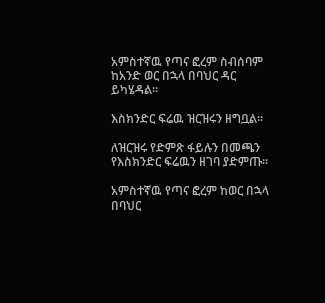አምስተኛዉ የጣና ፎረም ስብሰባም ከአንድ ወር በኋላ በባህር ዳር ይካሄዳል።

እስክንድር ፍሬዉ ዝርዝሩን ዘግቧል።

ለዝርዝሩ የድምጽ ፋይሉን በመጫን የእስክንድር ፍሬዉን ዘገባ ያድምጡ።

አምስተኛዉ የጣና ፎረም ከወር በኋላ በባህር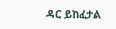ዳር ይከፈታል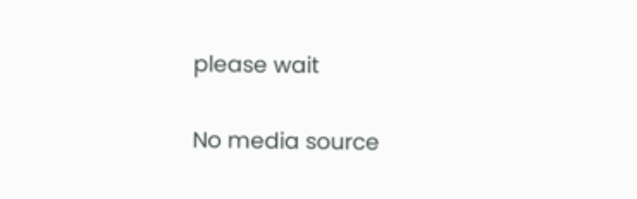please wait

No media source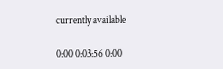currently available

0:00 0:03:56 0:00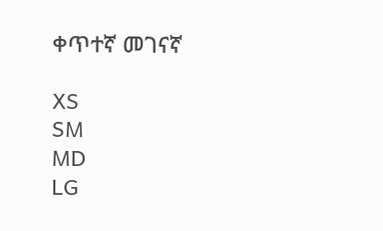ቀጥተኛ መገናኛ

XS
SM
MD
LG